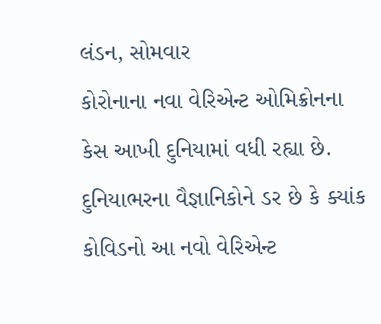લંડન, સોમવાર
કોરોનાના નવા વેરિએન્ટ ઓમિક્રોનના કેસ આખી દુનિયામાં વધી રહ્યા છે. દુનિયાભરના વૈજ્ઞાનિકોને ડર છે કે ક્યાંક કોવિડનો આ નવો વેરિએન્ટ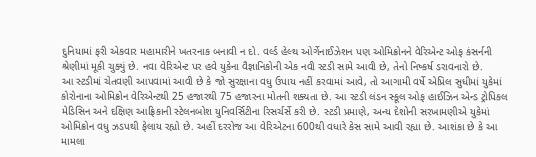દુનિયામાં ફરી એકવાર મહામારીને ખતરનાક બનાવી ન દો. વર્લ્ડ હેલ્થ ઓર્ગેનાઈઝેશન પણ ઓમિક્રોનને વેરિએન્ટ ઓફ કંસર્નની શ્રેણીમાં મૂકી ચુક્યું છે. નવા વેરિએન્ટ પર હવે યુકેના વૈજ્ઞાનિકોની એક નવી સ્ટડી સામે આવી છે, તેનો નિષ્કર્ષ ડરાવનારો છે.
આ સ્ટડીમાં ચેતવણી આપવામાં આવી છે કે જો સુરક્ષાના વધુ ઉપાય નહીં કરવામાં આવે, તો આગામી વર્ષે એપ્રિલ સુધીમાં યુકેમાં કોરોનાના ઓમિક્રોન વેરિએન્ટથી 25 હજારથી 75 હજારના મોતની શક્યતા છે. આ સ્ટડી લંડન સ્કૂલ ઓફ હાઈઝિન એન્ડ ટ્રોપિકલ મેડિસિન અને દક્ષિણ આફ્રિકાની સ્ટેલનબોશ યુનિવર્સિટીના રિસર્ચર્સે કરી છે. સ્ટડી પ્રમાણે, અન્ય દેશોની સરખામણીએ યુકેમાં ઓમિક્રોન વધુ ઝડપથી ફેલાય રહ્યો છે. અહીં દરરોજ આ વેરિએટના 600થી વધારે કેસ સામે આવી રહ્યા છે. આશંકા છે કે આ મામલા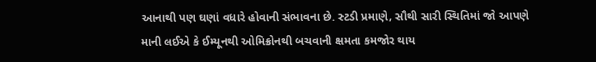આનાથી પણ ઘણાં વધારે હોવાની સંભાવના છે. સ્ટડી પ્રમાણે, સૌથી સારી સ્થિતિમાં જો આપણે માની લઈએ કે ઈમ્યૂનથી ઓમિક્રોનથી બચવાની ક્ષમતા કમજોર થાય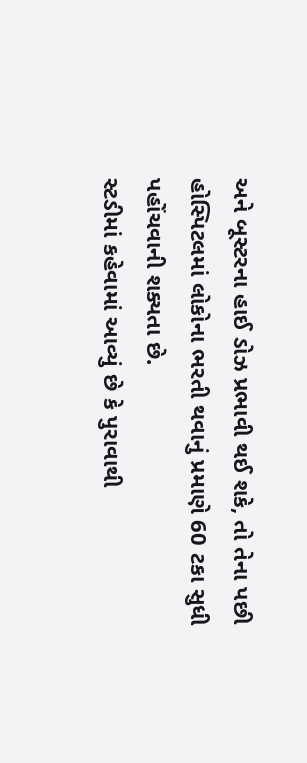અને બૂસ્ટરના હાઈ ડોઝ પ્રભાવી થઈ શકે, તો તેના પછી હોસ્પિટલમાં લોકોના ભરતી થવાનું પ્રમાણે 60 ટકા સુધી પહોંચવાની શક્યતા છે.
સ્ટડીમાં કહેવામાં આવ્યું છે કે પુરાવાથી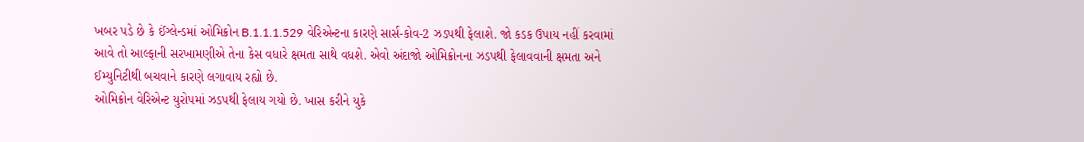ખબર પડે છે કે ઈંગ્લેન્ડમાં ઓમિક્રોન B.1.1.1.529 વેરિએન્ટના કારણે સાર્સ-કોવ-2 ઝડપથી ફેલાશે. જો કડક ઉપાય નહીં કરવામાં આવે તો આલ્ફાની સરખામણીએ તેના કેસ વધારે ક્ષમતા સાથે વધશે. એવો અંદાજો ઓમિક્રોનના ઝડપથી ફેલાવવાની ક્ષમતા અને ઈમ્યુનિટીથી બચવાને કારણે લગાવાય રહ્યો છે.
ઓમિક્રોન વેરિએન્ટ યુરોપમાં ઝડપથી ફેલાય ગયો છે. ખાસ કરીને યુકે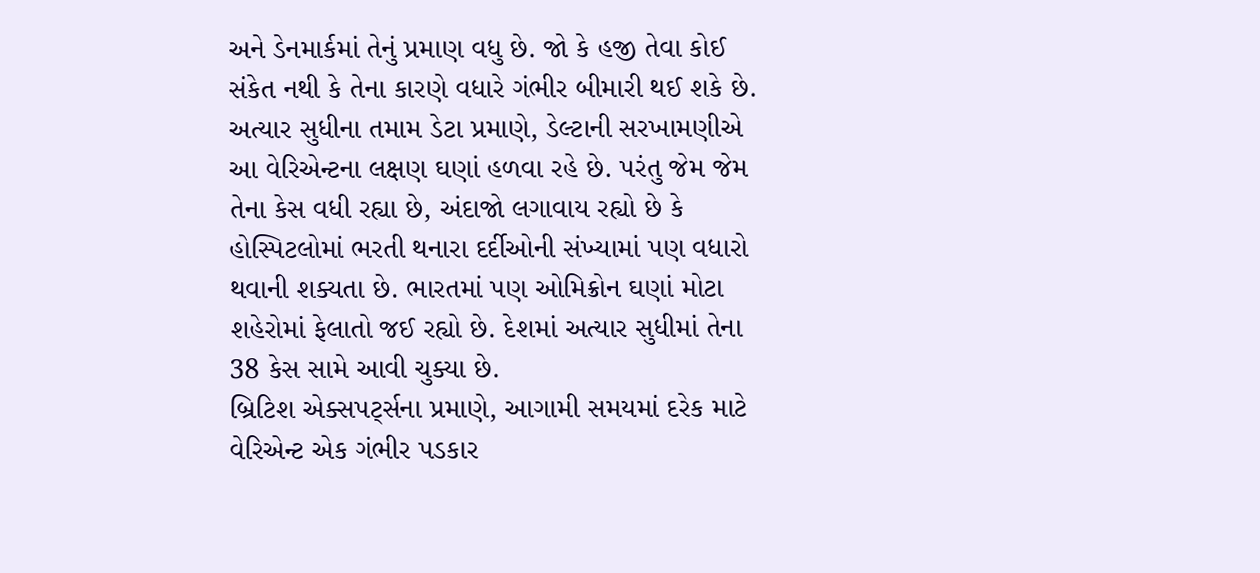અને ડેનમાર્કમાં તેનું પ્રમાણ વધુ છે. જો કે હજી તેવા કોઈ સંકેત નથી કે તેના કારણે વધારે ગંભીર બીમારી થઈ શકે છે. અત્યાર સુધીના તમામ ડેટા પ્રમાણે, ડેલ્ટાની સરખામણીએ આ વેરિએન્ટના લક્ષણ ઘણાં હળવા રહે છે. પરંતુ જેમ જેમ તેના કેસ વધી રહ્યા છે, અંદાજો લગાવાય રહ્યો છે કે હોસ્પિટલોમાં ભરતી થનારા દર્દીઓની સંખ્યામાં પણ વધારો થવાની શક્યતા છે. ભારતમાં પણ ઓમિક્રોન ઘણાં મોટા શહેરોમાં ફેલાતો જઈ રહ્યો છે. દેશમાં અત્યાર સુધીમાં તેના 38 કેસ સામે આવી ચુક્યા છે.
બ્રિટિશ એક્સપર્ટ્સના પ્રમાણે, આગામી સમયમાં દરેક માટે વેરિએન્ટ એક ગંભીર પડકાર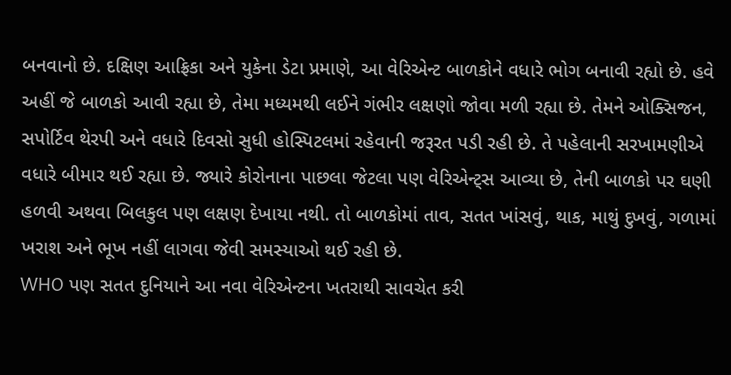બનવાનો છે. દક્ષિણ આફ્રિકા અને યુકેના ડેટા પ્રમાણે, આ વેરિએન્ટ બાળકોને વધારે ભોગ બનાવી રહ્યો છે. હવે અહીં જે બાળકો આવી રહ્યા છે, તેમા મધ્યમથી લઈને ગંભીર લક્ષણો જોવા મળી રહ્યા છે. તેમને ઓક્સિજન, સપોર્ટિવ થેરપી અને વધારે દિવસો સુધી હોસ્પિટલમાં રહેવાની જરૂરત પડી રહી છે. તે પહેલાની સરખામણીએ વધારે બીમાર થઈ રહ્યા છે. જ્યારે કોરોનાના પાછલા જેટલા પણ વેરિએન્ટ્સ આવ્યા છે, તેની બાળકો પર ઘણી હળવી અથવા બિલકુલ પણ લક્ષણ દેખાયા નથી. તો બાળકોમાં તાવ, સતત ખાંસવું, થાક, માથું દુખવું, ગળામાં ખરાશ અને ભૂખ નહીં લાગવા જેવી સમસ્યાઓ થઈ રહી છે.
WHO પણ સતત દુનિયાને આ નવા વેરિએન્ટના ખતરાથી સાવચેત કરી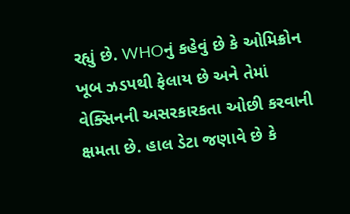રહ્યું છે. WHOનું કહેવું છે કે ઓમિક્રોન ખૂબ ઝડપથી ફેલાય છે અને તેમાં વેક્સિનની અસરકારકતા ઓછી કરવાની ક્ષમતા છે. હાલ ડેટા જણાવે છે કે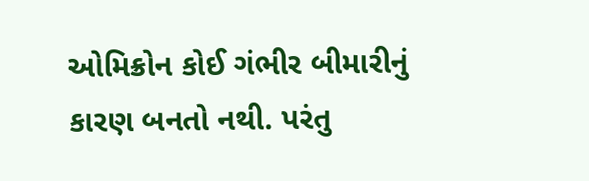ઓમિક્રોન કોઈ ગંભીર બીમારીનું કારણ બનતો નથી. પરંતુ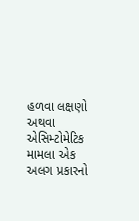હળવા લક્ષણો અથવા એસિમ્ટોમેટિક મામલા એક અલગ પ્રકારનો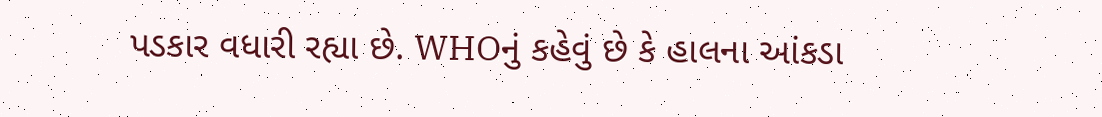પડકાર વધારી રહ્યા છે. WHOનું કહેવું છે કે હાલના આંકડા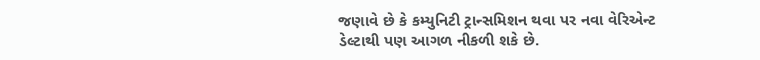જણાવે છે કે કમ્યુનિટી ટ્રાન્સમિશન થવા પર નવા વેરિએન્ટ ડેલ્ટાથી પણ આગળ નીકળી શકે છે.